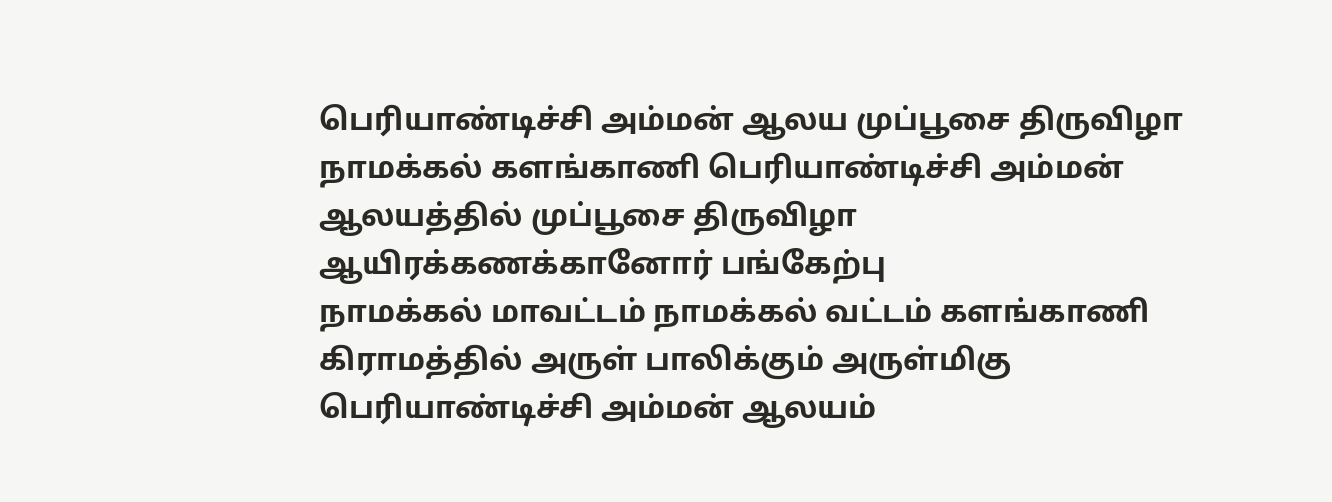பெரியாண்டிச்சி அம்மன் ஆலய முப்பூசை திருவிழா
நாமக்கல் களங்காணி பெரியாண்டிச்சி அம்மன் ஆலயத்தில் முப்பூசை திருவிழா ஆயிரக்கணக்கானோர் பங்கேற்பு
நாமக்கல் மாவட்டம் நாமக்கல் வட்டம் களங்காணி கிராமத்தில் அருள் பாலிக்கும் அருள்மிகு பெரியாண்டிச்சி அம்மன் ஆலயம்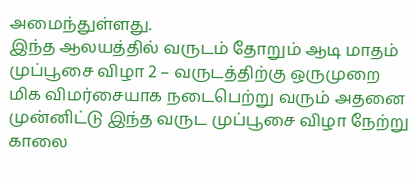அமைந்துள்ளது.
இந்த ஆலயத்தில் வருடம் தோறும் ஆடி மாதம் முப்பூசை விழா 2 – வருடத்திற்கு ஒருமுறை மிக விமர்சையாக நடைபெற்று வரும் அதனை முன்னிட்டு இந்த வருட முப்பூசை விழா நேற்று காலை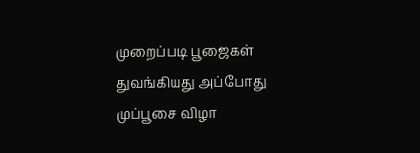முறைப்படி பூஜைகள் துவங்கியது அப்போது முப்பூசை விழா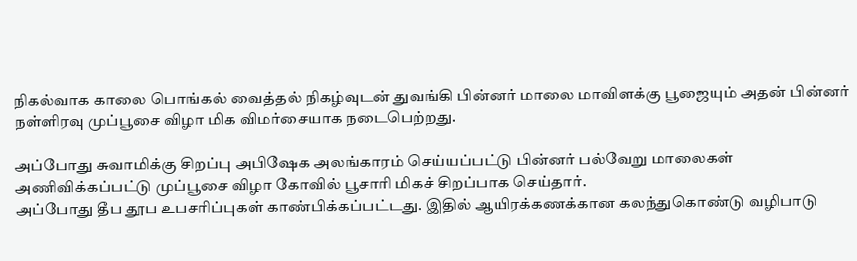நிகல்வாக காலை பொங்கல் வைத்தல் நிகழ்வுடன் துவங்கி பின்னர் மாலை மாவிளக்கு பூஜையும் அதன் பின்னர் நள்ளிரவு முப்பூசை விழா மிக விமர்சையாக நடைபெற்றது.

அப்போது சுவாமிக்கு சிறப்பு அபிஷேக அலங்காரம் செய்யப்பட்டு பின்னர் பல்வேறு மாலைகள் அணிவிக்கப்பட்டு முப்பூசை விழா கோவில் பூசாரி மிகச் சிறப்பாக செய்தார்.
அப்போது தீப தூப உபசரிப்புகள் காண்பிக்கப்பட்டது. இதில் ஆயிரக்கணக்கான கலந்துகொண்டு வழிபாடு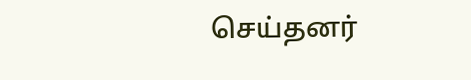செய்தனர்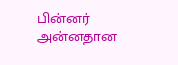பின்னர் அன்னதான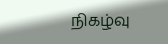நிகழ்வு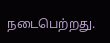நடைபெற்றது.